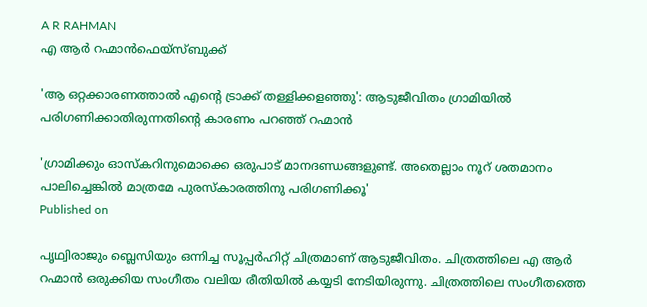A R RAHMAN
എ ആർ റഹ്മാൻഫെയ്സ്ബുക്ക്

'ആ ഒറ്റക്കാരണത്താൽ എന്റെ ട്രാക്ക് തള്ളിക്കളഞ്ഞു': ആടുജീവിതം ഗ്രാമിയിൽ‌ പരിഗണിക്കാതിരുന്നതിന്റെ കാരണം പറഞ്ഞ് റഹ്മാൻ‌

'ഗ്രാമിക്കും ഓസ്കറിനുമൊക്കെ ഒരുപാട് മാനദണ്ഡങ്ങളുണ്ട്. അതെല്ലാം നൂറ് ശതമാനം പാലിച്ചെങ്കിൽ മാത്രമേ പുരസ്കാരത്തിനു പരിഗണിക്കൂ'
Published on

പൃഥ്വിരാജും ബ്ലെസിയും ഒന്നിച്ച സൂപ്പർഹിറ്റ് ചിത്രമാണ് ആടുജീവിതം. ചിത്രത്തിലെ എ ആർ റഹ്മാൻ ഒരുക്കിയ സംഗീതം വലിയ രീതിയിൽ കയ്യടി നേടിയിരുന്നു. ചിത്രത്തിലെ സംഗീതത്തെ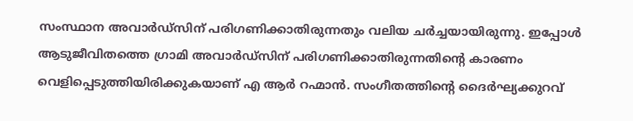സംസ്ഥാന അവാർഡ്സിന് പരിഗണിക്കാതിരുന്നതും വലിയ ചർച്ചയായിരുന്നു. ഇപ്പോൾ ആടുജീവിതത്തെ ഗ്രാമി അവാർ‌ഡ്സിന് പരിഗണിക്കാതിരുന്നതിന്റെ കാരണം വെളിപ്പെടുത്തിയിരിക്കുകയാണ് എ ആർ റഹ്മാൻ. സംഗീതത്തിന്റെ ദൈർഘ്യക്കുറവ്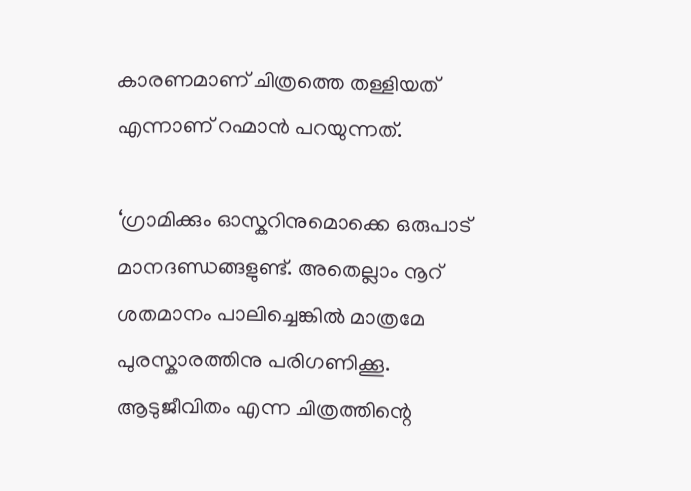കാരണമാണ് ചിത്രത്തെ തള്ളിയത് എന്നാണ് റഹ്മാൻ പറയുന്നത്.

‘ഗ്രാമിക്കും ഓസ്കറിനുമൊക്കെ ഒരുപാട് മാനദണ്ഡങ്ങളുണ്ട്. അതെല്ലാം നൂറ് ശതമാനം പാലിച്ചെങ്കിൽ മാത്രമേ പുരസ്കാരത്തിനു പരിഗണിക്കൂ. ആടുജീവിതം എന്ന ചിത്രത്തിന്റെ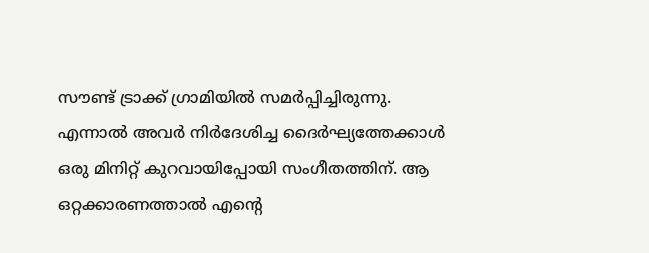സൗണ്ട് ട്രാക്ക് ഗ്രാമിയിൽ സമർപ്പിച്ചിരുന്നു. എന്നാൽ അവർ നിർദേശിച്ച ദൈർഘ്യത്തേക്കാൾ ഒരു മിനിറ്റ് കുറവായിപ്പോയി സംഗീതത്തിന്. ആ ഒറ്റക്കാരണത്താൽ എന്റെ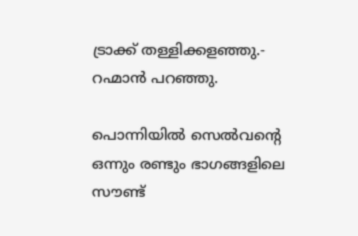ട്രാക്ക് തള്ളിക്കളഞ്ഞു.- റഹ്മാൻ പറഞ്ഞു.

പൊന്നിയിൽ സെൽവന്റെ ഒന്നും രണ്ടും ഭാഗങ്ങളിലെ സൗണ്ട്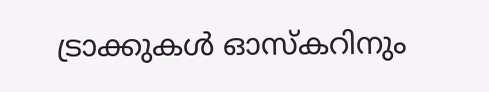ട്രാക്കുകൾ ഓസ്കറിനും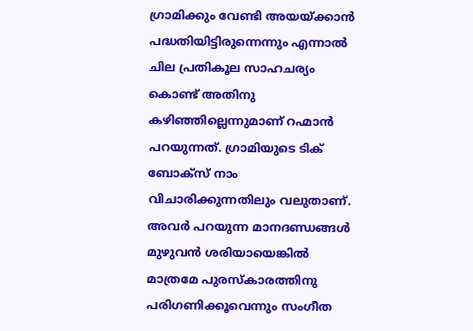ഗ്രാമിക്കും വേണ്ടി അയയ്ക്കാൻ പദ്ധതിയിട്ടിരുന്നെന്നും എന്നാൽ ചില പ്രതികൂല സാഹചര്യം കൊണ്ട് അതിനു കഴിഞ്ഞില്ലെന്നുമാണ് റഹ്മാൻ പറയുന്നത്. ഗ്രാമിയുടെ ടിക് ബോക്സ് നാം വിചാരിക്കുന്നതിലും വലുതാണ്. അവർ പറയുന്ന മാനദണ്ഡങ്ങൾ മുഴുവൻ ശരിയായെങ്കിൽ മാത്രമേ പുരസ്കാരത്തിനു പരിഗണിക്കൂവെന്നും സംഗീത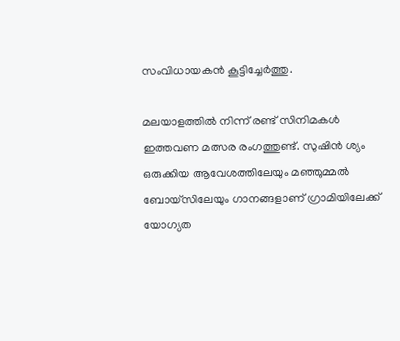സംവിധായകൻ കൂട്ടിച്ചേർത്തു.

മലയാളത്തിൽ നിന്ന് രണ്ട് സിനിമകൾ ഇത്തവണ മത്സര രംഗത്തുണ്ട്. സുഷിൻ ശ്യം ഒരുക്കിയ ആവേശത്തിലേയും മഞ്ഞുമ്മൽ ബോയ്സിലേയും ഗാനങ്ങളാണ് ഗ്രാമിയിലേക്ക് യോഗ്യത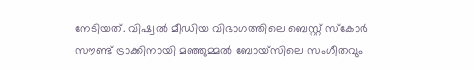നേടിയത്. വിഷ്വല്‍ മീഡിയ വിഭാഗത്തിലെ ബെസ്റ്റ് സ്‌കോര്‍ സൗണ്ട് ട്രാക്കിനായി മഞ്ഞുമ്മല്‍ ബോയ്‌സിലെ സംഗീതവും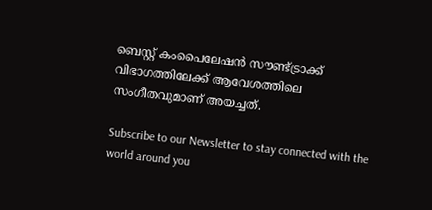ബെസ്റ്റ് കംപൈലേഷന്‍ സൗണ്ട്ട്രാക്ക് വിഭാഗത്തിലേക്ക് ആവേശത്തിലെ സംഗീതവുമാണ് അയച്ചത്.

Subscribe to our Newsletter to stay connected with the world around you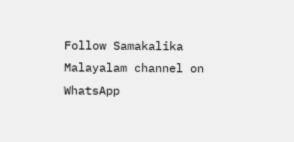Follow Samakalika Malayalam channel on WhatsApp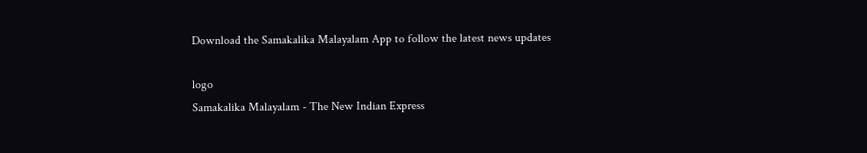Download the Samakalika Malayalam App to follow the latest news updates

logo
Samakalika Malayalam - The New Indian Express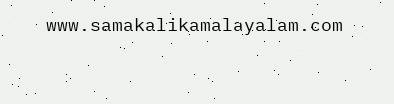www.samakalikamalayalam.com